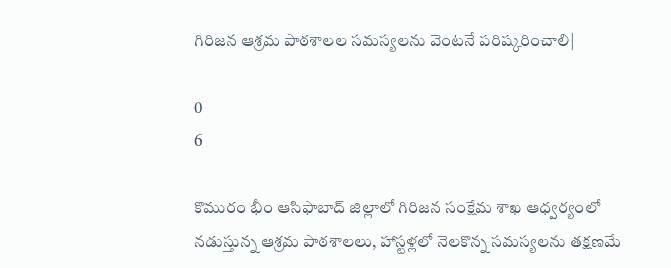గిరిజన ఆశ్రమ పాఠశాలల సమస్యలను వెంటనే పరిష్కరించాలి|

0
6

కొమురం భీం ఆసిఫాబాద్ జిల్లాలో గిరిజన సంక్షేమ శాఖ ఆధ్వర్యంలో నడుస్తున్న ఆశ్రమ పాఠశాలలు, హాస్టళ్లలో నెలకొన్న సమస్యలను తక్షణమే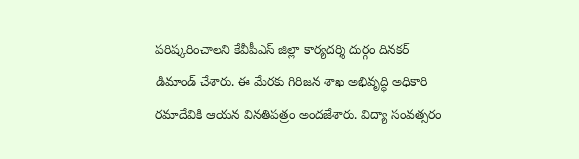పరిష్కరించాలని కేవీపీఎస్ జిల్లా కార్యదర్శి దుర్గం దినకర్ డిమాండ్ చేశారు. ఈ మేరకు గిరిజన శాఖ అభివృద్ధి అధికారి రమాదేవికి ఆయన వినతిపత్రం అందజేశారు. విద్యా సంవత్సరం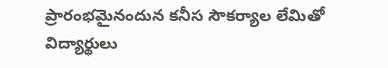ప్రారంభమైనందున కనీస సౌకర్యాల లేమితో విద్యార్థులు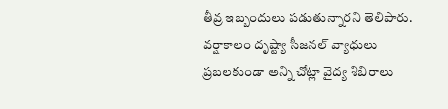తీవ్ర ఇబ్బందులు పడుతున్నారని తెలిపారు. వర్షాకాలం దృష్ట్యా సీజనల్ వ్యాధులు ప్రబలకుండా అన్ని చోట్లా వైద్య శిబిరాలు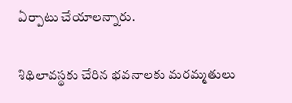ఏర్పాటు చేయాలన్నారు.

శిథిలావస్థకు చేరిన భవనాలకు మరమ్మతులు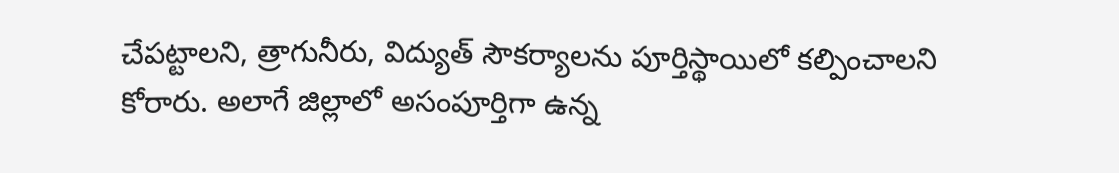చేపట్టాలని, త్రాగునీరు, విద్యుత్ సౌకర్యాలను పూర్తిస్థాయిలో కల్పించాలని కోరారు. అలాగే జిల్లాలో అసంపూర్తిగా ఉన్న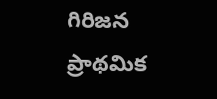గిరిజన ప్రాథమిక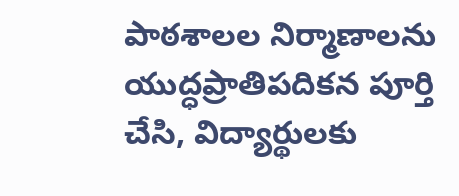పాఠశాలల నిర్మాణాలను యుద్ధప్రాతిపదికన పూర్తి చేసి, విద్యార్థులకు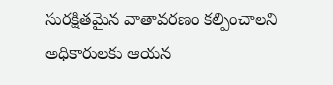సురక్షితమైన వాతావరణం కల్పించాలని అధికారులకు ఆయన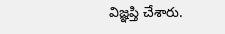విజ్ఞప్తి చేశారు.